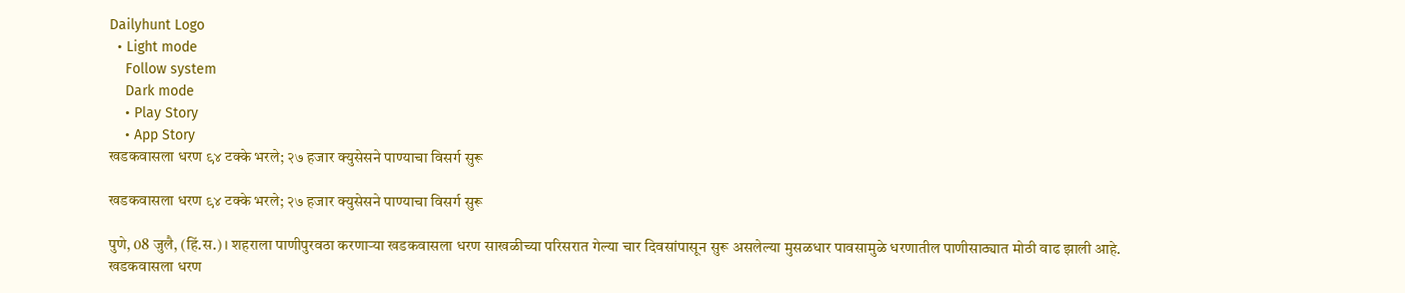Dailyhunt Logo
  • Light mode
    Follow system
    Dark mode
    • Play Story
    • App Story
खडकवासला धरण ९४ टक्के भरले; २७ हजार क्युसेसने पाण्याचा विसर्ग सुरू

खडकवासला धरण ९४ टक्के भरले; २७ हजार क्युसेसने पाण्याचा विसर्ग सुरू

पुणे, 08 जुलै, (हिं.स.)। शहराला पाणीपुरवठा करणाऱ्या खडकवासला धरण साखळीच्या परिसरात गेल्या चार दिवसांपासून सुरू असलेल्या मुसळधार पावसामुळे धरणातील पाणीसाठ्यात मोठी वाढ झाली आहे. खडकवासला धरण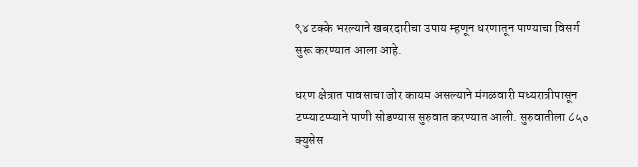९४ टक्के भरल्याने खबरदारीचा उपाय म्हणून धरणातून पाण्याचा विसर्ग सुरू करण्यात आला आहे.

धरण क्षेत्रात पावसाचा जोर कायम असल्याने मंगळवारी मध्यरात्रीपासून टप्प्याटप्प्याने पाणी सोडण्यास सुरुवात करण्यात आली. सुरुवातीला ८५० क्युसेस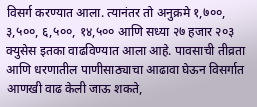विसर्ग करण्यात आला. त्यानंतर तो अनुक्रमे १,७००, ३,५००, ६,५००, १४,५०० आणि सध्या २७ हजार २०३ क्युसेस इतका वाढविण्यात आला आहे. पावसाची तीव्रता आणि धरणातील पाणीसाठ्याचा आढावा घेऊन विसर्गात आणखी वाढ केली जाऊ शकते,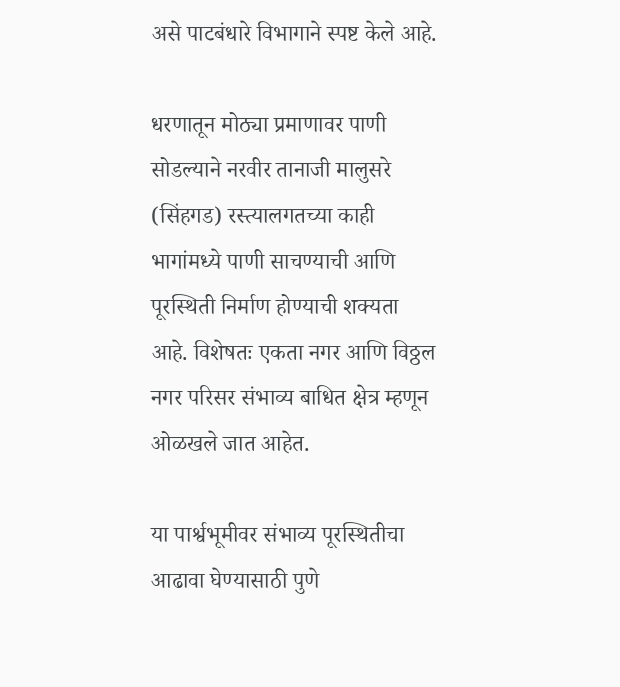असे पाटबंधारे विभागाने स्पष्ट केले आहे.

धरणातून मोठ्या प्रमाणावर पाणी सोडल्याने नरवीर तानाजी मालुसरे (सिंहगड) रस्त्यालगतच्या काही भागांमध्ये पाणी साचण्याची आणि पूरस्थिती निर्माण होण्याची शक्यता आहे. विशेषतः एकता नगर आणि विठ्ठल नगर परिसर संभाव्य बाधित क्षेत्र म्हणून ओळखले जात आहेत.

या पार्श्वभूमीवर संभाव्य पूरस्थितीचा आढावा घेण्यासाठी पुणे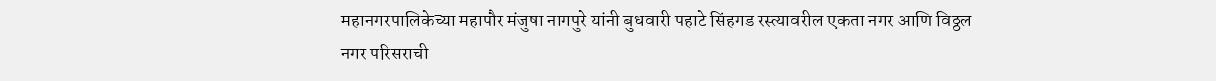महानगरपालिकेच्या महापौर मंजुषा नागपुरे यांनी बुधवारी पहाटे सिंहगड रस्त्यावरील एकता नगर आणि विठ्ठल नगर परिसराची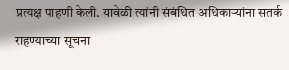प्रत्यक्ष पाहणी केली. यावेळी त्यांनी संबंधित अधिकाऱ्यांना सतर्क राहण्याच्या सूचना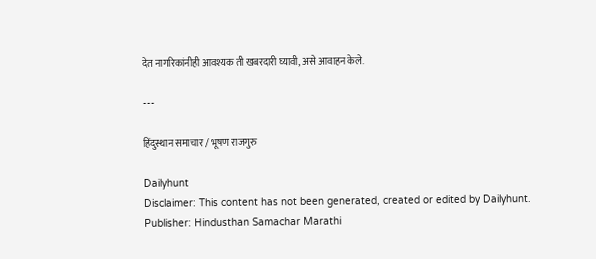देत नागरिकांनीही आवश्यक ती खबरदारी घ्यावी, असे आवाहन केले.

---

हिंदुस्थान समाचार / भूषण राजगुरु

Dailyhunt
Disclaimer: This content has not been generated, created or edited by Dailyhunt. Publisher: Hindusthan Samachar Marathi